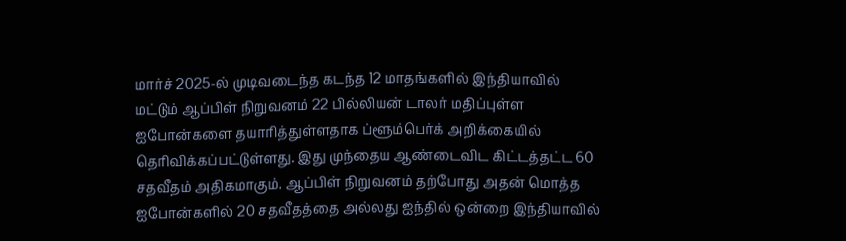மார்ச் 2025-ல் முடிவடைந்த கடந்த 12 மாதங்களில் இந்தியாவில் மட்டும் ஆப்பிள் நிறுவனம் 22 பில்லியன் டாலர் மதிப்புள்ள ஐபோன்களை தயாரித்துள்ளதாக ப்ளூம்பெர்க் அறிக்கையில் தெரிவிக்கப்பட்டுள்ளது. இது முந்தைய ஆண்டைவிட கிட்டத்தட்ட 60 சதவீதம் அதிகமாகும். ஆப்பிள் நிறுவனம் தற்போது அதன் மொத்த ஐபோன்களில் 20 சதவீதத்தை அல்லது ஐந்தில் ஒன்றை இந்தியாவில்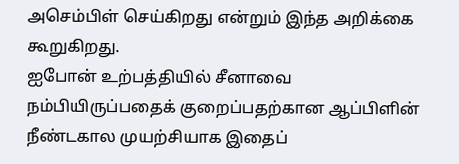அசெம்பிள் செய்கிறது என்றும் இந்த அறிக்கை கூறுகிறது.
ஐபோன் உற்பத்தியில் சீனாவை நம்பியிருப்பதைக் குறைப்பதற்கான ஆப்பிளின் நீண்டகால முயற்சியாக இதைப்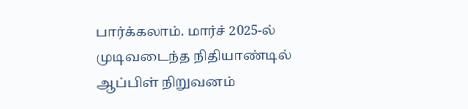பார்க்கலாம். மார்ச் 2025-ல் முடிவடைந்த நிதியாண்டில் ஆப்பிள் நிறுவனம்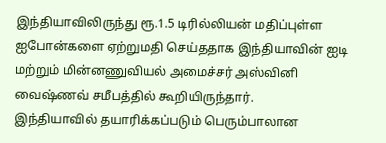இந்தியாவிலிருந்து ரூ.1.5 டிரில்லியன் மதிப்புள்ள ஐபோன்களை ஏற்றுமதி செய்ததாக இந்தியாவின் ஐடி மற்றும் மின்னணுவியல் அமைச்சர் அஸ்வினி வைஷ்ணவ் சமீபத்தில் கூறியிருந்தார்.
இந்தியாவில் தயாரிக்கப்படும் பெரும்பாலான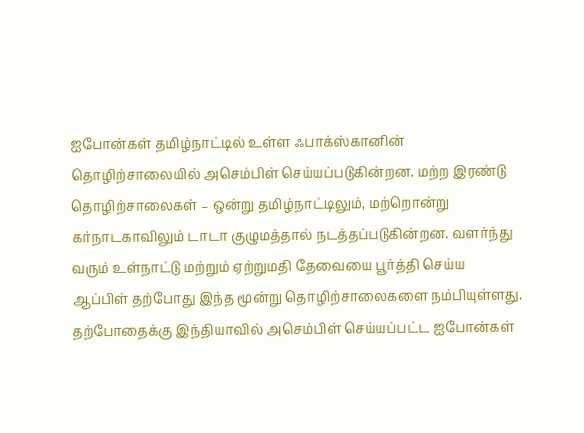ஐபோன்கள் தமிழ்நாட்டில் உள்ள ஃபாக்ஸ்கானின் தொழிற்சாலையில் அசெம்பிள் செய்யப்படுகின்றன. மற்ற இரண்டு தொழிற்சாலைகள் – ஒன்று தமிழ்நாட்டிலும், மற்றொன்று கர்நாடகாவிலும் டாடா குழுமத்தால் நடத்தப்படுகின்றன. வளர்ந்து வரும் உள்நாட்டு மற்றும் ஏற்றுமதி தேவையை பூர்த்தி செய்ய ஆப்பிள் தற்போது இந்த மூன்று தொழிற்சாலைகளை நம்பியுள்ளது.
தற்போதைக்கு இந்தியாவில் அசெம்பிள் செய்யப்பட்ட ஐபோன்கள்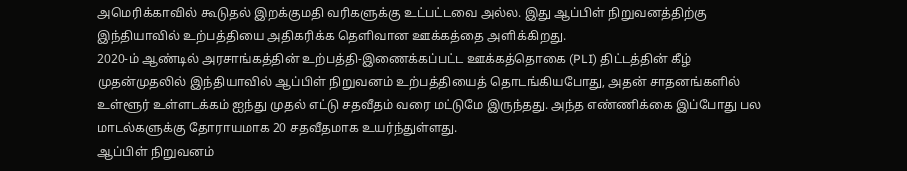அமெரிக்காவில் கூடுதல் இறக்குமதி வரிகளுக்கு உட்பட்டவை அல்ல. இது ஆப்பிள் நிறுவனத்திற்கு இந்தியாவில் உற்பத்தியை அதிகரிக்க தெளிவான ஊக்கத்தை அளிக்கிறது.
2020-ம் ஆண்டில் அரசாங்கத்தின் உற்பத்தி-இணைக்கப்பட்ட ஊக்கத்தொகை (PLI) திட்டத்தின் கீழ் முதன்முதலில் இந்தியாவில் ஆப்பிள் நிறுவனம் உற்பத்தியைத் தொடங்கியபோது, அதன் சாதனங்களில் உள்ளூர் உள்ளடக்கம் ஐந்து முதல் எட்டு சதவீதம் வரை மட்டுமே இருந்தது. அந்த எண்ணிக்கை இப்போது பல மாடல்களுக்கு தோராயமாக 20 சதவீதமாக உயர்ந்துள்ளது.
ஆப்பிள் நிறுவனம்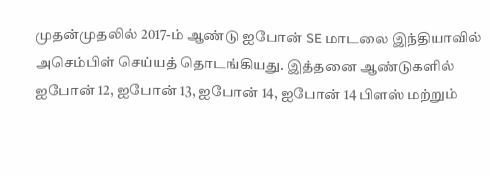முதன்முதலில் 2017-ம் ஆண்டு ஐபோன் SE மாடலை இந்தியாவில் அசெம்பிள் செய்யத் தொடங்கியது. இத்தனை ஆண்டுகளில் ஐபோன் 12, ஐபோன் 13, ஐபோன் 14, ஐபோன் 14 பிளஸ் மற்றும்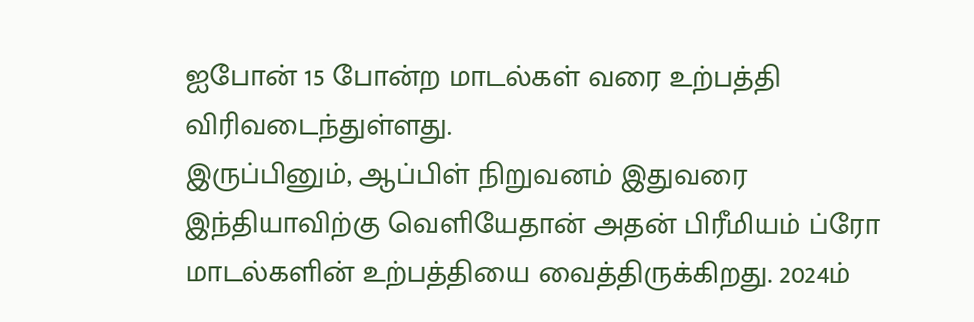ஐபோன் 15 போன்ற மாடல்கள் வரை உற்பத்தி விரிவடைந்துள்ளது.
இருப்பினும், ஆப்பிள் நிறுவனம் இதுவரை இந்தியாவிற்கு வெளியேதான் அதன் பிரீமியம் ப்ரோ மாடல்களின் உற்பத்தியை வைத்திருக்கிறது. 2024ம்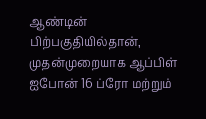ஆண்டின் பிற்பகுதியில்தான், முதன்முறையாக ஆப்பிள் ஐபோன் 16 ப்ரோ மற்றும்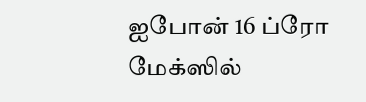ஐபோன் 16 ப்ரோ மேக்ஸில்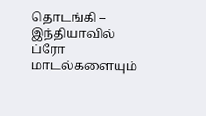தொடங்கி – இந்தியாவில் ப்ரோ மாடல்களையும்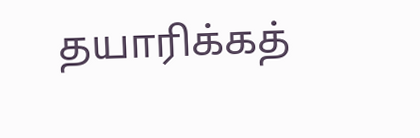தயாரிக்கத்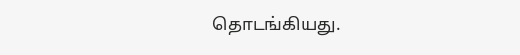தொடங்கியது.